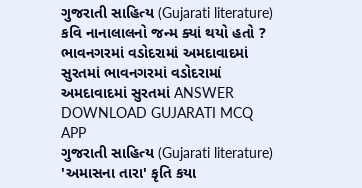ગુજરાતી સાહિત્ય (Gujarati literature) કવિ નાનાલાલનો જન્મ ક્યાં થયો હતો ? ભાવનગરમાં વડોદરામાં અમદાવાદમાં સુરતમાં ભાવનગરમાં વડોદરામાં અમદાવાદમાં સુરતમાં ANSWER DOWNLOAD GUJARATI MCQ APP
ગુજરાતી સાહિત્ય (Gujarati literature) 'અમાસના તારા' કૃતિ કયા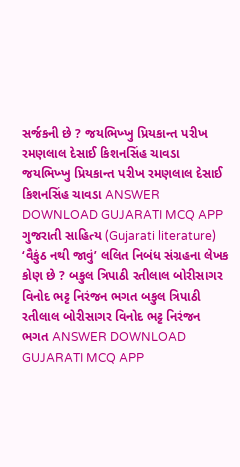સર્જકની છે ? જયભિખ્ખુ પ્રિયકાન્ત પરીખ રમણલાલ દેસાઈ કિશનસિંહ ચાવડા જયભિખ્ખુ પ્રિયકાન્ત પરીખ રમણલાલ દેસાઈ કિશનસિંહ ચાવડા ANSWER DOWNLOAD GUJARATI MCQ APP
ગુજરાતી સાહિત્ય (Gujarati literature) ‘વૈકુંઠ નથી જાવું’ લલિત નિબંધ સંગ્રહના લેખક કોણ છે ? બકુલ ત્રિપાઠી રતીલાલ બોરીસાગર વિનોદ ભટ્ટ નિરંજન ભગત બકુલ ત્રિપાઠી રતીલાલ બોરીસાગર વિનોદ ભટ્ટ નિરંજન ભગત ANSWER DOWNLOAD GUJARATI MCQ APP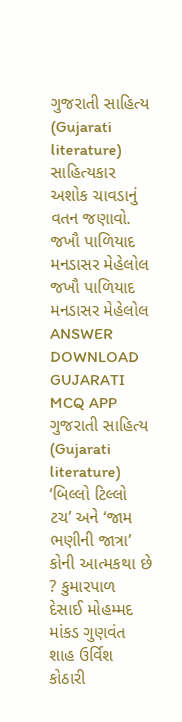ગુજરાતી સાહિત્ય (Gujarati literature) સાહિત્યકાર અશોક ચાવડાનું વતન જણાવો. જખૌ પાળિયાદ મનડાસર મેહેલોલ જખૌ પાળિયાદ મનડાસર મેહેલોલ ANSWER DOWNLOAD GUJARATI MCQ APP
ગુજરાતી સાહિત્ય (Gujarati literature) ‘બિલ્લો ટિલ્લો ટચ’ અને ‘જામ ભણીની જાત્રા’ કોની આત્મકથા છે ? કુમારપાળ દેસાઈ મોહમ્મદ માંકડ ગુણવંત શાહ ઉર્વિશ કોઠારી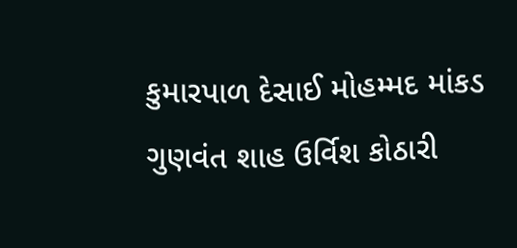કુમારપાળ દેસાઈ મોહમ્મદ માંકડ ગુણવંત શાહ ઉર્વિશ કોઠારી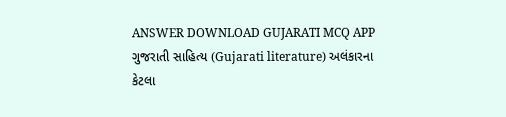ANSWER DOWNLOAD GUJARATI MCQ APP
ગુજરાતી સાહિત્ય (Gujarati literature) અલંકારના કેટલા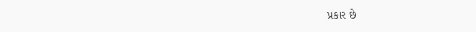પ્રકાર છે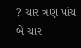? ચાર ત્રણ પાંચ બે ચાર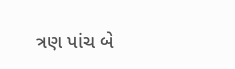ત્રણ પાંચ બે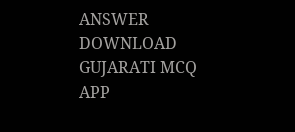ANSWER DOWNLOAD GUJARATI MCQ APP